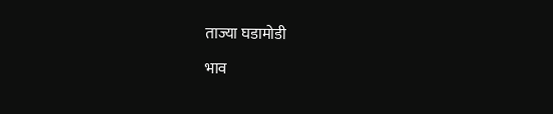ताज्या घडामोडी

भाव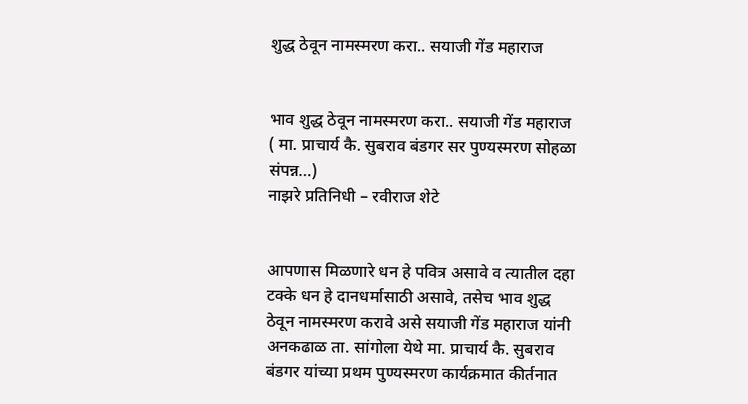शुद्ध ठेवून नामस्मरण करा.. सयाजी गेंड महाराज


भाव शुद्ध ठेवून नामस्मरण करा.. सयाजी गेंड महाराज
( मा. प्राचार्य कै. सुबराव बंडगर सर पुण्यस्मरण सोहळा संपन्न…)
नाझरे प्रतिनिधी – रवीराज शेटे


आपणास मिळणारे धन हे पवित्र असावे व त्यातील दहा टक्के धन हे दानधर्मासाठी असावे, तसेच भाव शुद्ध ठेवून नामस्मरण करावे असे सयाजी गेंड महाराज यांनी अनकढाळ ता. सांगोला येथे मा. प्राचार्य कै. सुबराव बंडगर यांच्या प्रथम पुण्यस्मरण कार्यक्रमात कीर्तनात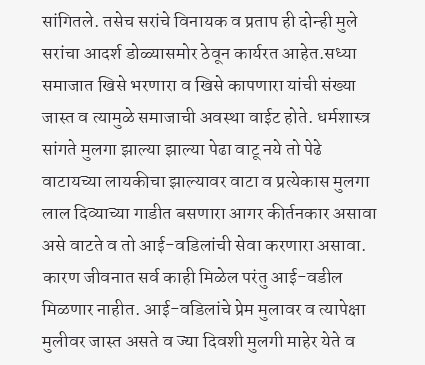सांगितले. तसेच सरांचे विनायक व प्रताप ही दोन्ही मुले सरांचा आदर्श डोळ्यासमोर ठेवून कार्यरत आहेत.सध्या समाजात खिसे भरणारा व खिसे कापणारा यांची संख्या जास्त व त्यामुळे समाजाची अवस्था वाईट होते. धर्मशास्त्र सांगते मुलगा झाल्या झाल्या पेढा वाटू नये तो पेढे वाटायच्या लायकीचा झाल्यावर वाटा व प्रत्येकास मुलगा लाल दिव्याच्या गाडीत बसणारा आगर कीर्तनकार असावा असे वाटते व तो आई-वडिलांची सेवा करणारा असावा. कारण जीवनात सर्व काही मिळेल परंतु आई-वडील मिळणार नाहीत. आई-वडिलांचे प्रेम मुलावर व त्यापेक्षा मुलीवर जास्त असते व ज्या दिवशी मुलगी माहेर येते व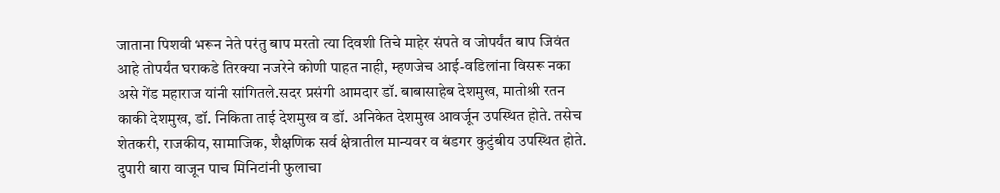जाताना पिशवी भरून नेते परंतु बाप मरतो त्या दिवशी तिचे माहेर संपते व जोपर्यंत बाप जिवंत आहे तोपर्यंत घराकडे तिरक्या नजरेने कोणी पाहत नाही, म्हणजेच आई-वडिलांना विसरू नका असे गेंड महाराज यांनी सांगितले.सदर प्रसंगी आमदार डॉ. बाबासाहेब देशमुख, मातोश्री रतन काकी देशमुख, डॉ. निकिता ताई देशमुख व डॉ. अनिकेत देशमुख आवर्जून उपस्थित होते. तसेच शेतकरी, राजकीय, सामाजिक, शैक्षणिक सर्व क्षेत्रातील मान्यवर व बंडगर कुटुंबीय उपस्थित होते. दुपारी बारा वाजून पाच मिनिटांनी फुलाचा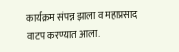कार्यक्रम संपन्न झाला व महाप्रसाद वाटप करण्यात आला.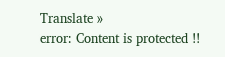Translate »
error: Content is protected !!